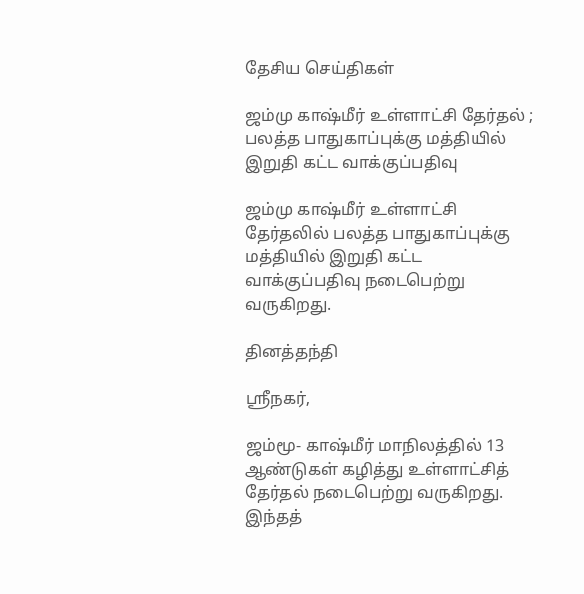தேசிய செய்திகள்

ஜம்மு காஷ்மீர் உள்ளாட்சி தேர்தல் ; பலத்த பாதுகாப்புக்கு மத்தியில் இறுதி கட்ட வாக்குப்பதிவு

ஜம்மு காஷ்மீர் உள்ளாட்சி தேர்தலில் பலத்த பாதுகாப்புக்கு மத்தியில் இறுதி கட்ட வாக்குப்பதிவு நடைபெற்று வருகிறது.

தினத்தந்தி

ஸ்ரீநகர்,

ஜம்மூ- காஷ்மீர் மாநிலத்தில் 13 ஆண்டுகள் கழித்து உள்ளாட்சித் தேர்தல் நடைபெற்று வருகிறது. இந்தத்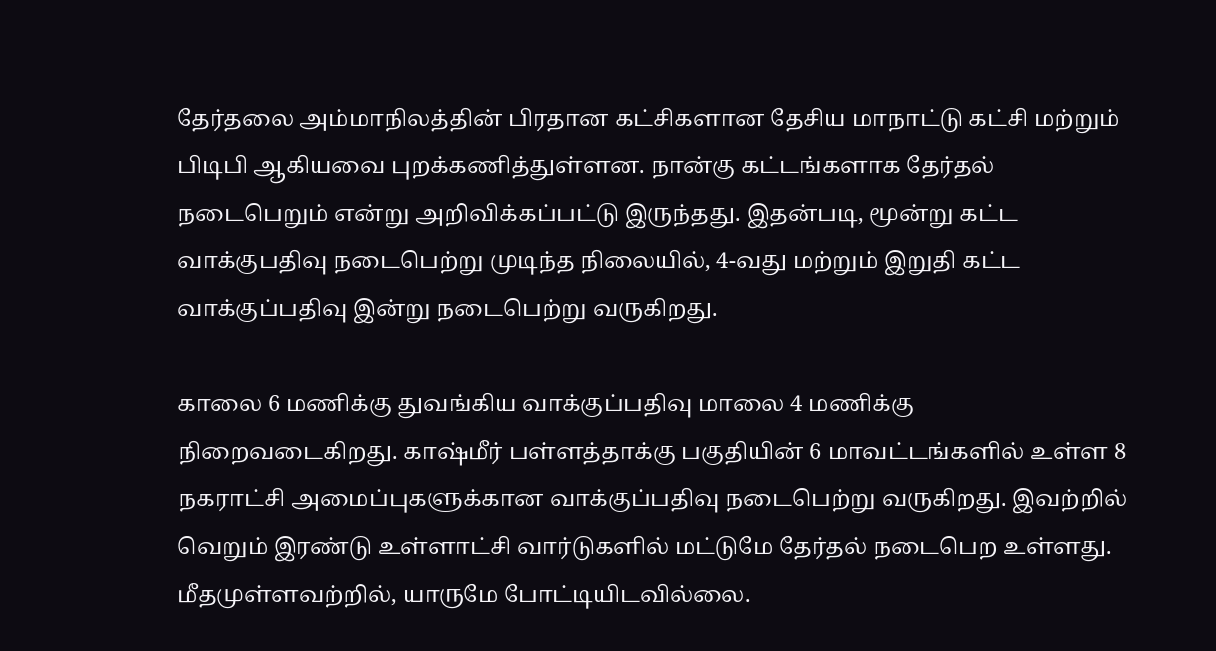தேர்தலை அம்மாநிலத்தின் பிரதான கட்சிகளான தேசிய மாநாட்டு கட்சி மற்றும் பிடிபி ஆகியவை புறக்கணித்துள்ளன. நான்கு கட்டங்களாக தேர்தல் நடைபெறும் என்று அறிவிக்கப்பட்டு இருந்தது. இதன்படி, மூன்று கட்ட வாக்குபதிவு நடைபெற்று முடிந்த நிலையில், 4-வது மற்றும் இறுதி கட்ட வாக்குப்பதிவு இன்று நடைபெற்று வருகிறது.

காலை 6 மணிக்கு துவங்கிய வாக்குப்பதிவு மாலை 4 மணிக்கு நிறைவடைகிறது. காஷ்மீர் பள்ளத்தாக்கு பகுதியின் 6 மாவட்டங்களில் உள்ள 8 நகராட்சி அமைப்புகளுக்கான வாக்குப்பதிவு நடைபெற்று வருகிறது. இவற்றில் வெறும் இரண்டு உள்ளாட்சி வார்டுகளில் மட்டுமே தேர்தல் நடைபெற உள்ளது. மீதமுள்ளவற்றில், யாருமே போட்டியிடவில்லை.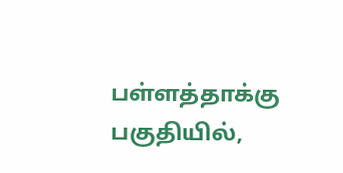பள்ளத்தாக்கு பகுதியில்,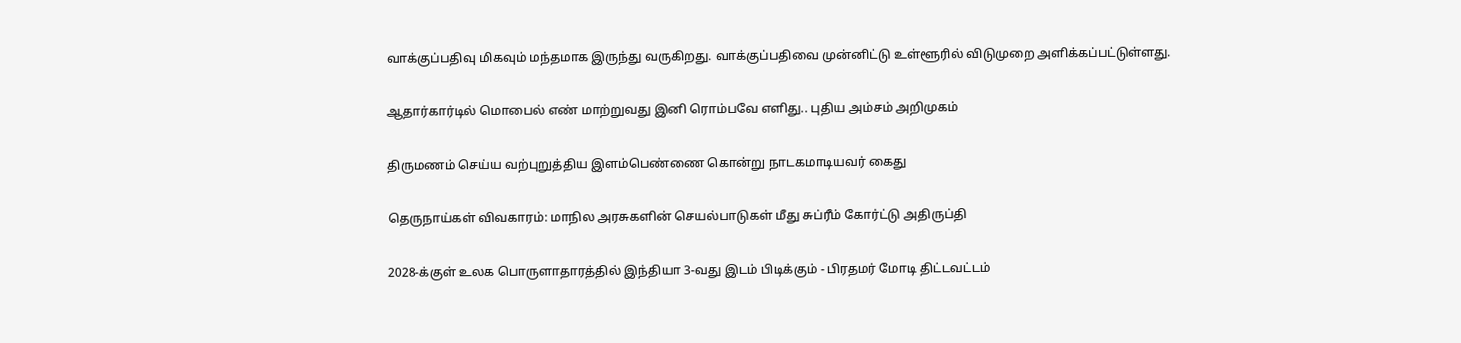வாக்குப்பதிவு மிகவும் மந்தமாக இருந்து வருகிறது. வாக்குப்பதிவை முன்னிட்டு உள்ளூரில் விடுமுறை அளிக்கப்பட்டுள்ளது.

ஆதார்கார்டில் மொபைல் எண் மாற்றுவது இனி ரொம்பவே எளிது.. புதிய அம்சம் அறிமுகம்

திருமணம் செய்ய வற்புறுத்திய இளம்பெண்ணை கொன்று நாடகமாடியவர் கைது

தெருநாய்கள் விவகாரம்: மாநில அரசுகளின் செயல்பாடுகள் மீது சுப்ரீம் கோர்ட்டு அதிருப்தி

2028-க்குள் உலக பொருளாதாரத்தில் இந்தியா 3-வது இடம் பிடிக்கும் - பிரதமர் மோடி திட்டவட்டம்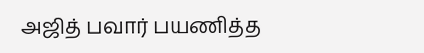அஜித் பவார் பயணித்த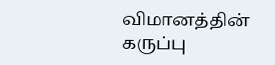விமானத்தின் கருப்பு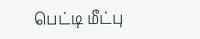பெட்டி மீட்பு